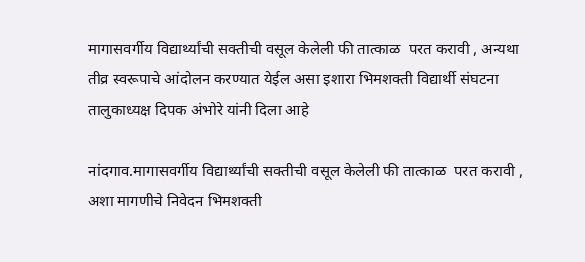मागासवर्गीय विद्यार्थ्यांची सक्तीची वसूल केलेली फी तात्काळ  परत करावी , अन्यथा तीव्र स्वरूपाचे आंदोलन करण्यात येईल असा इशारा भिमशक्ती विद्यार्थी संघटना तालुकाध्यक्ष दिपक अंभोरे यांनी दिला आहे

नांदगाव.मागासवर्गीय विद्यार्थ्यांची सक्तीची वसूल केलेली फी तात्काळ  परत करावी , अशा मागणीचे निवेदन भिमशक्ती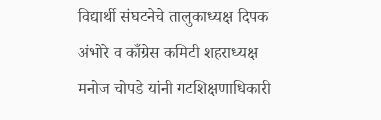विद्यार्थी संघटनेचे तालुकाध्यक्ष दिपक अंभोरे व काँग्रेस कमिटी शहराध्यक्ष मनोज चोपडे यांनी गटशिक्षणाधिकारी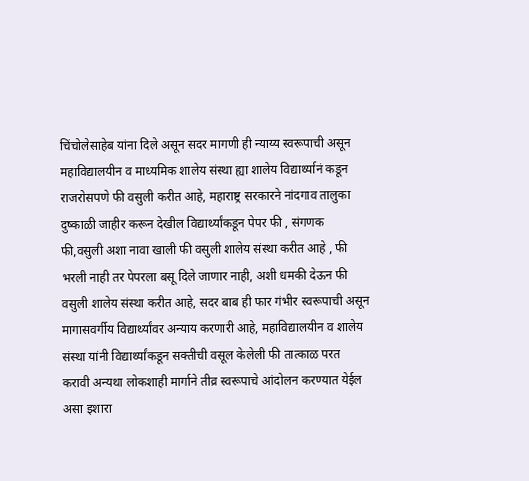चिंचोलेसाहेब यांना दिले असून सदर मागणी ही न्याय्य स्वरूपाची असून महाविद्यालयीन व माध्यमिक शालेय संस्था ह्या शालेय विद्यार्थ्यानं कडून राजरोसपणे फी वसुली करीत आहे, महाराष्ट्र सरकारने नांदगाव तालुका दुष्काळी जाहीर करून देखील विद्यार्थ्यांकडून पेपर फी , संगणक फी,वसुली अशा नावा खाली फी वसुली शालेय संस्था करीत आहे , फी भरली नाही तर पेपरला बसू दिले जाणार नाही, अशी धमकी देऊन फी वसुली शालेय संस्था करीत आहे, सदर बाब ही फार गंभीर स्वरूपाची असून मागासवर्गीय विद्यार्थ्यांवर अन्याय करणारी आहे, महाविद्यालयीन व शालेय संस्था यांनी विद्यार्थ्यांकडून सक्तीची वसूल केलेली फी तात्काळ परत करावी अन्यथा लोकशाही मार्गाने तीव्र स्वरूपाचे आंदोलन करण्यात येईल असा इशारा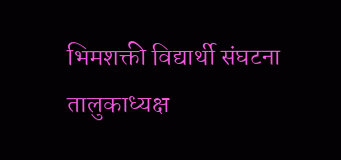भिमशक्ती विद्यार्थी संघटना तालुकाध्यक्ष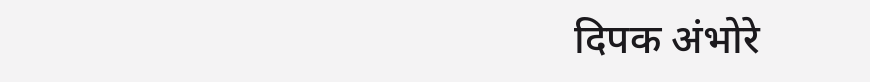दिपक अंभोरे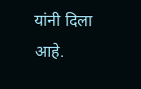यांनी दिला आहे.